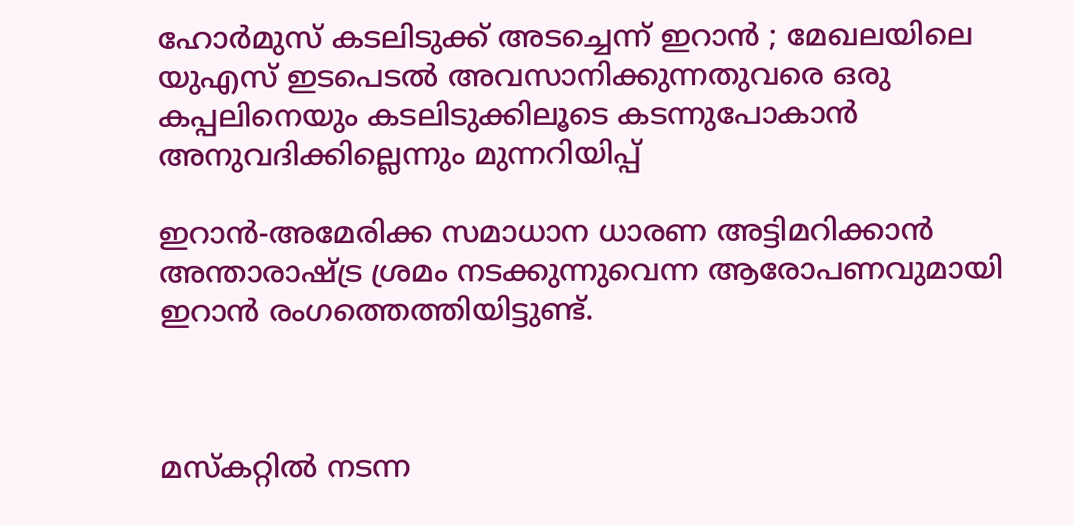ഹോര്‍മുസ് കടലിടുക്ക് അടച്ചെന്ന് ഇറാന്‍ ; മേഖലയിലെ യുഎസ് ഇടപെടല്‍ അവസാനിക്കുന്നതുവരെ ഒരു കപ്പലിനെയും കടലിടുക്കിലൂടെ കടന്നുപോകാന്‍ അനുവദിക്കില്ലെന്നും മുന്നറിയിപ്പ്

ഇറാന്‍-അമേരിക്ക സമാധാന ധാരണ അട്ടിമറിക്കാന്‍ അന്താരാഷ്ട്ര ശ്രമം നടക്കുന്നുവെന്ന ആരോപണവുമായി ഇറാന്‍ രംഗത്തെത്തിയിട്ടുണ്ട്.



മസ്‌കറ്റില്‍ നടന്ന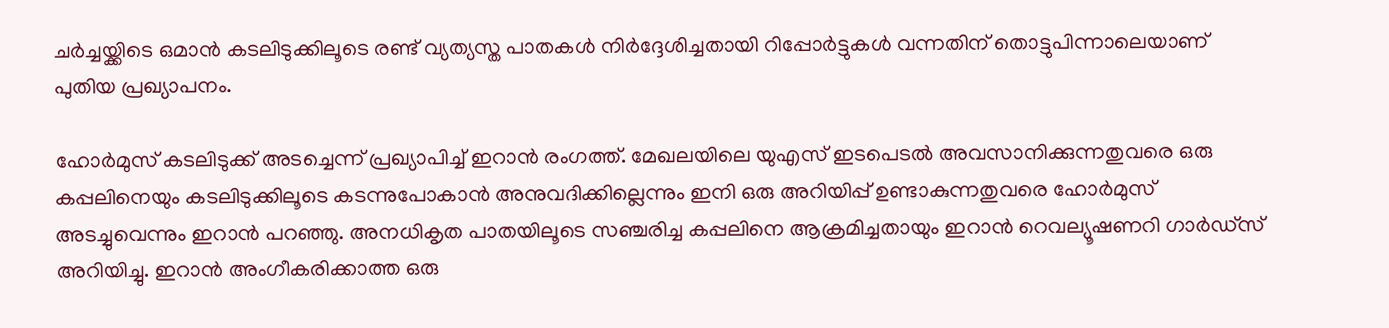ചര്‍ച്ചയ്ക്കിടെ ഒമാന്‍ കടലിടുക്കിലൂടെ രണ്ട് വ്യത്യസ്ത പാതകള്‍ നിര്‍ദ്ദേശിച്ചതായി റിപ്പോര്‍ട്ടുകള്‍ വന്നതിന് തൊട്ടുപിന്നാലെയാണ് പുതിയ പ്രഖ്യാപനം.

ഹോര്‍മുസ് കടലിടുക്ക് അടച്ചെന്ന് പ്രഖ്യാപിച്ച് ഇറാന്‍ രംഗത്ത്. മേഖലയിലെ യുഎസ് ഇടപെടല്‍ അവസാനിക്കുന്നതുവരെ ഒരു കപ്പലിനെയും കടലിടുക്കിലൂടെ കടന്നുപോകാന്‍ അനുവദിക്കില്ലെന്നും ഇനി ഒരു അറിയിപ്പ് ഉണ്ടാകുന്നതുവരെ ഹോര്‍മുസ് അടച്ചുവെന്നും ഇറാന്‍ പറഞ്ഞു. അനധികൃത പാതയിലൂടെ സഞ്ചരിച്ച കപ്പലിനെ ആക്രമിച്ചതായും ഇറാന്‍ റെവല്യൂഷണറി ഗാര്‍ഡ്‌സ് അറിയിച്ചു. ഇറാന്‍ അംഗീകരിക്കാത്ത ഒരു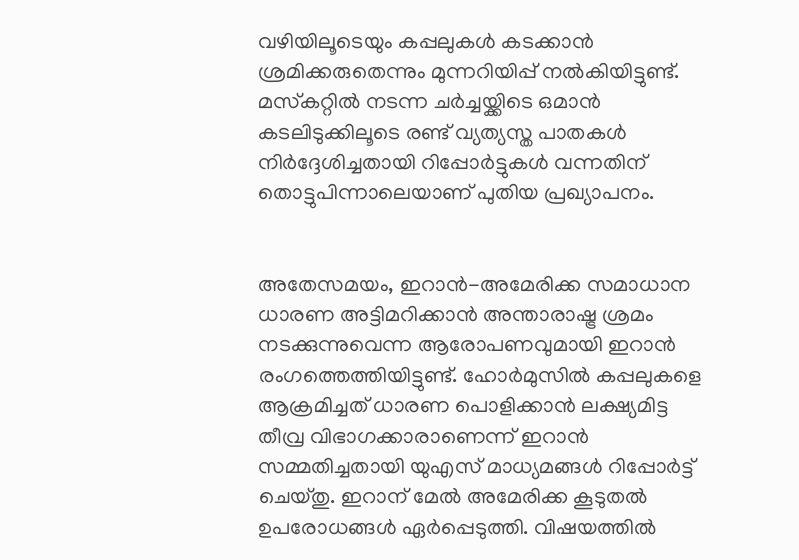വഴിയിലൂടെയും കപ്പലുകള്‍ കടക്കാന്‍ ശ്രമിക്കരുതെന്നും മുന്നറിയിപ്പ് നല്‍കിയിട്ടുണ്ട്. മസ്‌കറ്റില്‍ നടന്ന ചര്‍ച്ചയ്ക്കിടെ ഒമാന്‍ കടലിടുക്കിലൂടെ രണ്ട് വ്യത്യസ്ത പാതകള്‍ നിര്‍ദ്ദേശിച്ചതായി റിപ്പോര്‍ട്ടുകള്‍ വന്നതിന് തൊട്ടുപിന്നാലെയാണ് പുതിയ പ്രഖ്യാപനം.


അതേസമയം, ഇറാന്‍-അമേരിക്ക സമാധാന ധാരണ അട്ടിമറിക്കാന്‍ അന്താരാഷ്ട്ര ശ്രമം നടക്കുന്നുവെന്ന ആരോപണവുമായി ഇറാന്‍ രംഗത്തെത്തിയിട്ടുണ്ട്. ഹോര്‍മുസില്‍ കപ്പലുകളെ ആക്രമിച്ചത് ധാരണ പൊളിക്കാന്‍ ലക്ഷ്യമിട്ട തീവ്ര വിഭാഗക്കാരാണെന്ന് ഇറാന്‍ സമ്മതിച്ചതായി യുഎസ് മാധ്യമങ്ങള്‍ റിപ്പോര്‍ട്ട് ചെയ്തു. ഇറാന് മേല്‍ അമേരിക്ക കൂടുതല്‍ ഉപരോധങ്ങള്‍ ഏര്‍പ്പെടുത്തി. വിഷയത്തില്‍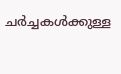ചര്‍ച്ചകള്‍ക്കുള്ള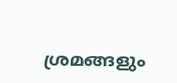ശ്രമങ്ങളും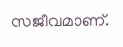സജീവമാണ്.